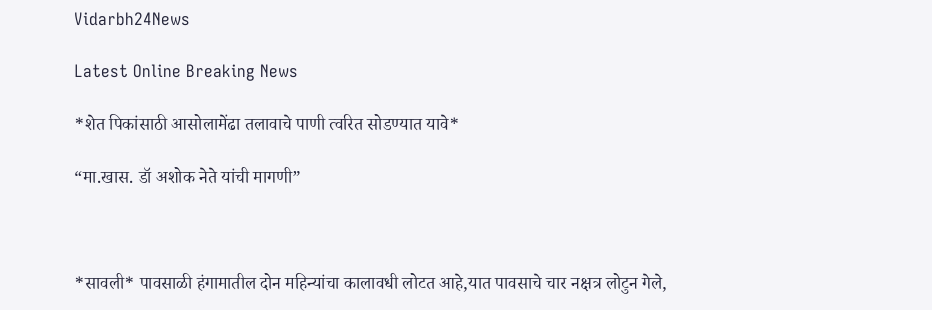Vidarbh24News

Latest Online Breaking News

*शेत पिकांसाठी आसोलामेंढा तलावाचे पाणी त्वरित सोडण्यात यावे*

“मा.खास. डॉ अशोक नेते यांची मागणी”



*सावली* पावसाळी हंगामातील दोन महिन्यांचा कालावधी लोटत आहे,यात पावसाचे चार नक्षत्र लोटुन गेले,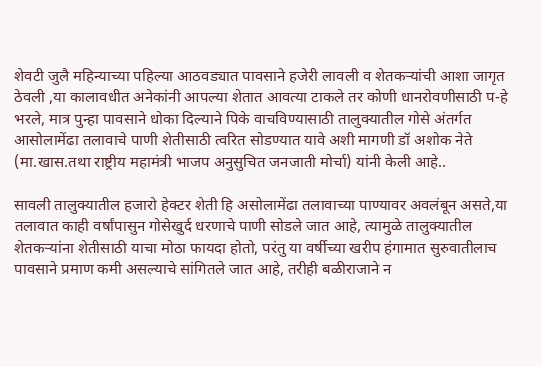शेवटी जुलै महिन्याच्या पहिल्या आठवड्यात पावसाने हजेरी लावली व शेतकऱ्यांची आशा जागृत ठेवली ,या कालावधीत अनेकांनी आपल्या शेतात आवत्या टाकले तर कोणी धानरोवणीसाठी प-हे भरले, मात्र पुन्हा पावसाने धोका दिल्याने पिके वाचविण्यासाठी तालुक्यातील गोसे अंतर्गत आसोलामेंढा तलावाचे पाणी शेतीसाठी त्वरित सोडण्यात यावे अशी मागणी डॉ अशोक नेते (मा.खास.तथा राष्ट्रीय महामंत्री भाजप अनुसुचित जनजाती मोर्चा) यांनी केली आहे..

सावली तालुक्यातील हजारो हेक्टर शेती हि असोलामेंढा तलावाच्या पाण्यावर अवलंबून असते,या तलावात काही वर्षांपासुन गोसेखुर्द धरणाचे पाणी सोडले जात आहे, त्यामुळे तालुक्यातील शेतकऱ्यांना शेतीसाठी याचा मोठा फायदा होतो, परंतु या वर्षीच्या खरीप हंगामात सुरुवातीलाच पावसाने प्रमाण कमी असल्याचे सांगितले जात आहे, तरीही बळीराजाने न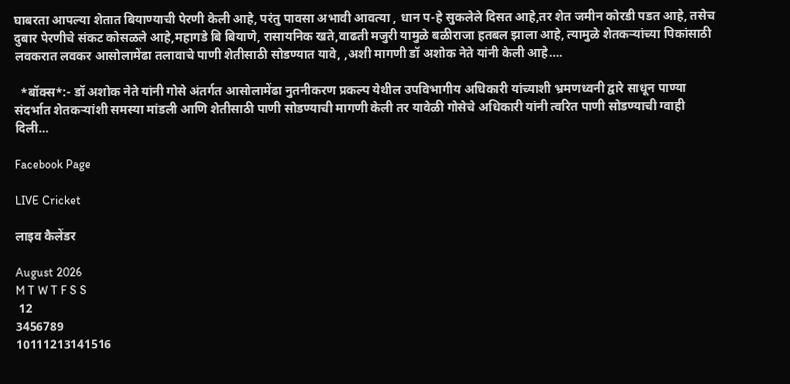घाबरता आपल्या शेतात बियाण्याची पेरणी केली आहे, परंतु पावसा अभावी आवत्या , धान प-हे सुकलेले दिसत आहे,तर शेत जमीन कोरडी पडत आहे, तसेच दुबार पेरणीचे संकट कोसळले आहे,महागडे बि बियाणे, रासायनिक खते,वाढती मजुरी यामुळे बळीराजा हतबल झाला आहे, त्यामुळे शेतकऱ्यांच्या पिकांसाठी लवकरात लवकर आसोलामेंढा तलावाचे पाणी शेतीसाठी सोडण्यात यावे, ,अशी मागणी डॉ अशोक नेते यांनी केली आहे….

  *बॉक्स*:- डॉ अशोक नेते यांनी गोसे अंतर्गत आसोलामेंढा नुतनीकरण प्रकल्प येथील उपविभागीय अधिकारी यांच्याशी भ्रमणध्वनी द्वारे साधून पाण्या संदर्भात शेतकऱ्यांशी समस्या मांडली आणि शेतीसाठी पाणी सोडण्याची मागणी केली तर यावेळी गोसेचे अधिकारी यांनी त्वरित पाणी सोडण्याची ग्वाही दिली…

Facebook Page

LIVE Cricket

लाइव कैलेंडर

August 2026
M T W T F S S
 12
3456789
10111213141516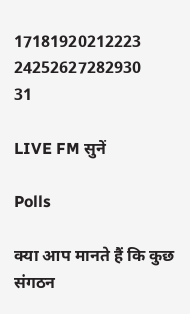17181920212223
24252627282930
31

LIVE FM सुनें

Polls

क्या आप मानते हैं कि कुछ संगठन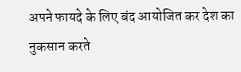अपने फायदे के लिए बंद आयोजित कर देश का नुकसान करते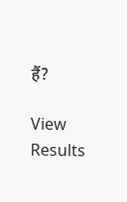हैं?

View Results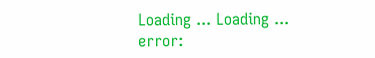Loading ... Loading ...
error: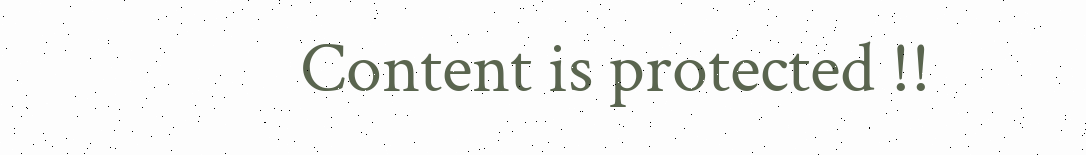Content is protected !!